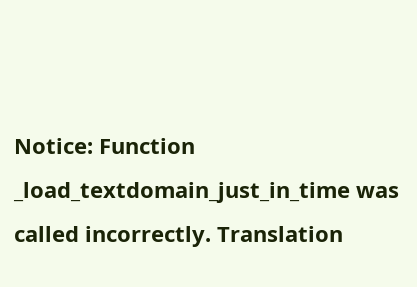Notice: Function _load_textdomain_just_in_time was called incorrectly. Translation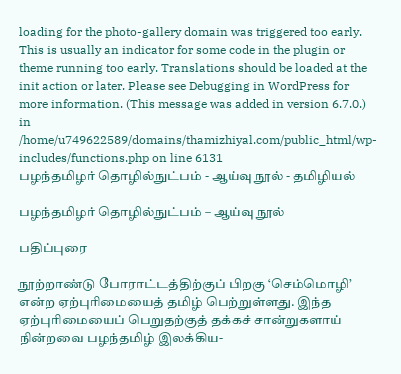loading for the photo-gallery domain was triggered too early. This is usually an indicator for some code in the plugin or theme running too early. Translations should be loaded at the init action or later. Please see Debugging in WordPress for more information. (This message was added in version 6.7.0.) in /home/u749622589/domains/thamizhiyal.com/public_html/wp-includes/functions.php on line 6131
பழந்தமிழர் தொழில்நுட்பம் - ஆய்வு நூல் - தமிழியல்

பழந்தமிழர் தொழில்நுட்பம் – ஆய்வு நூல்

பதிப்புரை

நூற்றாண்டு போராட்டத்திற்குப் பிறகு ‘செம்மொழி’ என்ற ஏற்புரிமையைத் தமிழ் பெற்றுள்ளது. இந்த ஏற்புரிமையைப் பெறுதற்குத் தக்கச் சான்றுகளாய் நின்றவை பழந்தமிழ் இலக்கிய-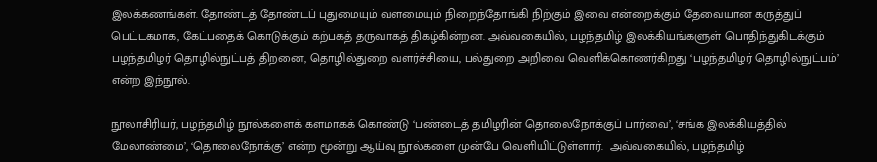இலக்கணங்கள். தோண்டத் தோண்டப் புதுமையும் வளமையும் நிறைந்தோங்கி நிற்கும் இவை என்றைக்கும் தேவையான கருத்துப் பெட்டகமாக, கேட்பதைக் கொடுக்கும் கற்பகத் தருவாகத் திகழ்கின்றன. அவ்வகையில், பழந்தமிழ் இலக்கியங்களுள் பொதிந்துகிடக்கும் பழந்தமிழர் தொழில்நுட்பத் திறனை, தொழில்துறை வளர்ச்சியை, பல்துறை அறிவை வெளிக்கொணர்கிறது ‘பழந்தமிழர் தொழில்நுட்பம்’ என்ற இந்நூல்.

நூலாசிரியர், பழந்தமிழ் நூல்களைக் களமாகக் கொண்டு ‘பண்டைத் தமிழரின் தொலைநோக்குப் பார்வை’, ‘சங்க இலக்கியத்தில் மேலாண்மை’, ‘தொலைநோக்கு’ என்ற மூன்று ஆய்வு நூல்களை முன்பே வெளியிட்டுள்ளார்.  அவ்வகையில், பழந்தமிழ்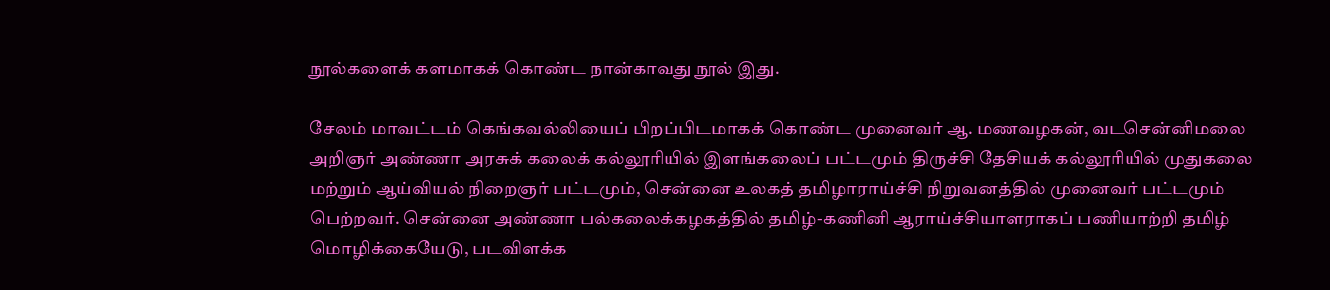நூல்களைக் களமாகக் கொண்ட நான்காவது நூல் இது.

சேலம் மாவட்டம் கெங்கவல்லியைப் பிறப்பிடமாகக் கொண்ட முனைவர் ஆ. மணவழகன், வடசென்னிமலை அறிஞர் அண்ணா அரசுக் கலைக் கல்லூரியில் இளங்கலைப் பட்டமும் திருச்சி தேசியக் கல்லூரியில் முதுகலை மற்றும் ஆய்வியல் நிறைஞர் பட்டமும், சென்னை உலகத் தமிழாராய்ச்சி நிறுவனத்தில் முனைவர் பட்டமும் பெற்றவர். சென்னை அண்ணா பல்கலைக்கழகத்தில் தமிழ்-கணினி ஆராய்ச்சியாளராகப் பணியாற்றி தமிழ் மொழிக்கையேடு, படவிளக்க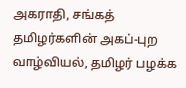அகராதி, சங்கத் தமிழர்களின் அகப்-புற வாழ்வியல், தமிழர் பழக்க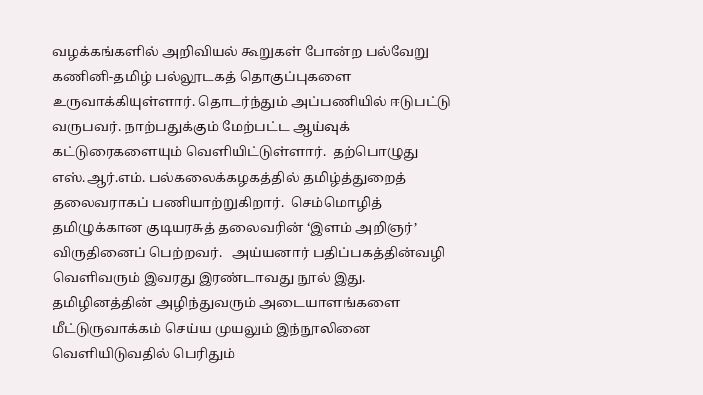வழக்கங்களில் அறிவியல் கூறுகள் போன்ற பல்வேறு கணினி-தமிழ் பல்லூடகத் தொகுப்புகளை உருவாக்கியுள்ளார். தொடர்ந்தும் அப்பணியில் ஈடுபட்டு வருபவர். நாற்பதுக்கும் மேற்பட்ட ஆய்வுக் கட்டுரைகளையும் வெளியிட்டுள்ளார்.  தற்பொழுது எஸ்.ஆர்.எம். பல்கலைக்கழகத்தில் தமிழ்த்துறைத் தலைவராகப் பணியாற்றுகிறார்.  செம்மொழித் தமிழுக்கான குடியரசுத் தலைவரின் ‘இளம் அறிஞர்’ விருதினைப் பெற்றவர்.   அய்யனார் பதிப்பகத்தின்வழி வெளிவரும் இவரது இரண்டாவது நூல் இது. தமிழினத்தின் அழிந்துவரும் அடையாளங்களை மீட்டுருவாக்கம் செய்ய முயலும் இந்நூலினை வெளியிடுவதில் பெரிதும்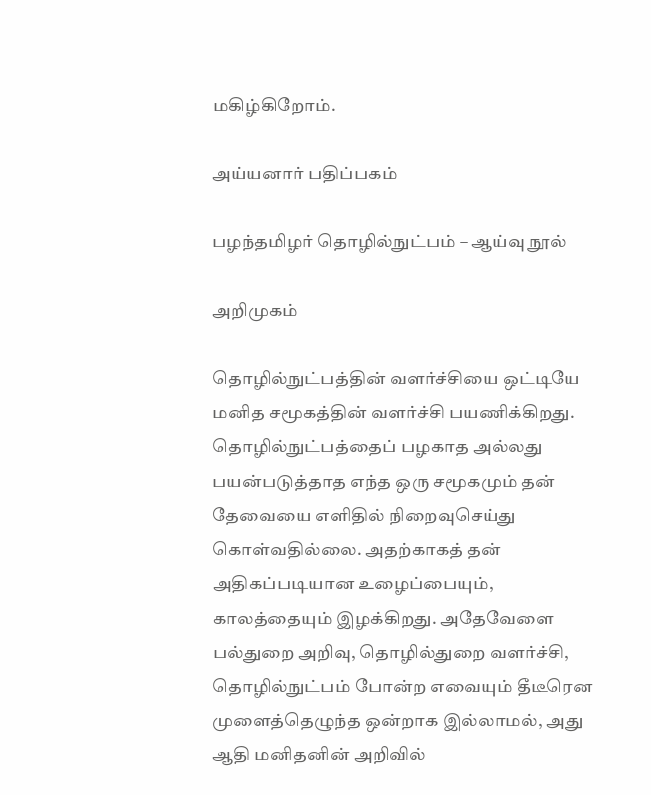மகிழ்கிறோம்.

அய்யனார் பதிப்பகம்

பழந்தமிழர் தொழில்நுட்பம் – ஆய்வு நூல்

அறிமுகம்

தொழில்நுட்பத்தின் வளர்ச்சியை ஒட்டியே மனித சமூகத்தின் வளர்ச்சி பயணிக்கிறது. தொழில்நுட்பத்தைப் பழகாத அல்லது பயன்படுத்தாத எந்த ஒரு சமூகமும் தன் தேவையை எளிதில் நிறைவுசெய்து கொள்வதில்லை. அதற்காகத் தன் அதிகப்படியான உழைப்பையும், காலத்தையும் இழக்கிறது. அதேவேளை பல்துறை அறிவு, தொழில்துறை வளர்ச்சி, தொழில்நுட்பம் போன்ற எவையும் தீடீரென முளைத்தெழுந்த ஒன்றாக இல்லாமல், அது ஆதி மனிதனின் அறிவில்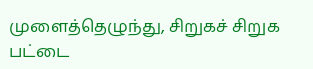முளைத்தெழுந்து, சிறுகச் சிறுக பட்டை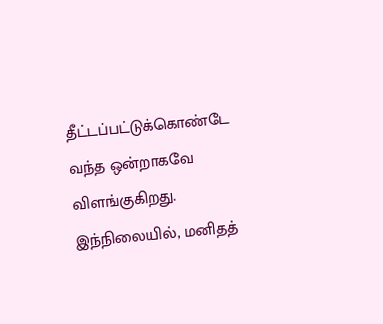தீட்டப்பட்டுக்கொண்டே வந்த ஒன்றாகவே விளங்குகிறது. இந்நிலையில், மனிதத்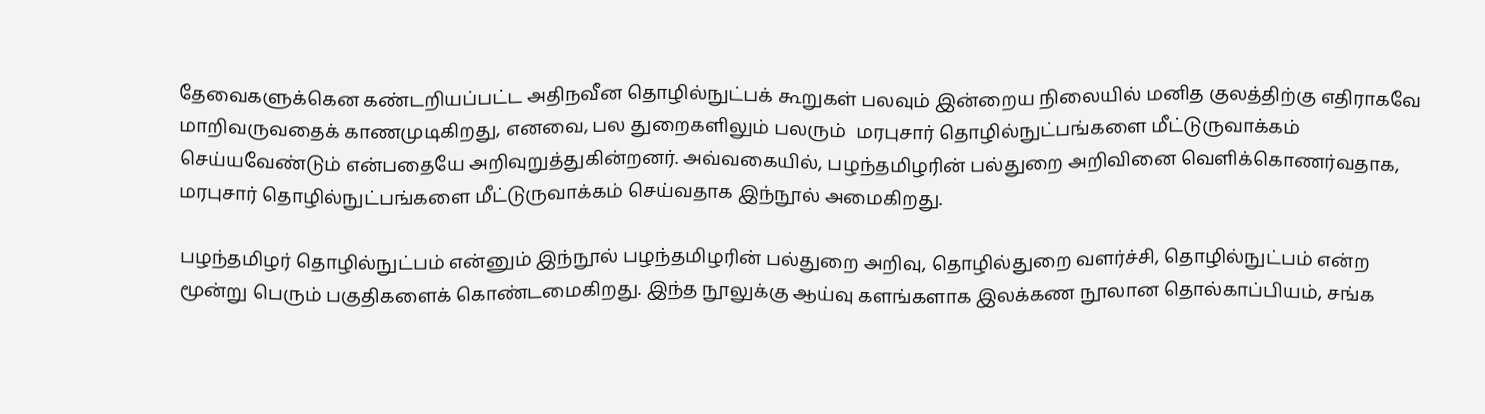தேவைகளுக்கென கண்டறியப்பட்ட அதிநவீன தொழில்நுட்பக் கூறுகள் பலவும் இன்றைய நிலையில் மனித குலத்திற்கு எதிராகவே மாறிவருவதைக் காணமுடிகிறது, எனவை, பல துறைகளிலும் பலரும்  மரபுசார் தொழில்நுட்பங்களை மீட்டுருவாக்கம் செய்யவேண்டும் என்பதையே அறிவுறுத்துகின்றனர். அவ்வகையில், பழந்தமிழரின் பல்துறை அறிவினை வெளிக்கொணர்வதாக, மரபுசார் தொழில்நுட்பங்களை மீட்டுருவாக்கம் செய்வதாக இந்நூல் அமைகிறது.

பழந்தமிழர் தொழில்நுட்பம் என்னும் இந்நூல் பழந்தமிழரின் பல்துறை அறிவு, தொழில்துறை வளர்ச்சி, தொழில்நுட்பம் என்ற மூன்று பெரும் பகுதிகளைக் கொண்டமைகிறது. இந்த நூலுக்கு ஆய்வு களங்களாக இலக்கண நூலான தொல்காப்பியம், சங்க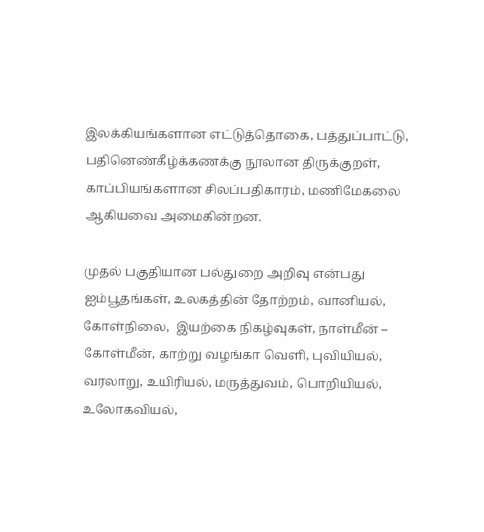இலக்கியங்களான எட்டுத்தொகை, பத்துப்பாட்டு, பதினெண்கீழ்க்கணக்கு நூலான திருக்குறள், காப்பியங்களான சிலப்பதிகாரம், மணிமேகலை ஆகியவை அமைகின்றன.

முதல் பகுதியான பல்துறை அறிவு என்பது  ஐம்பூதங்கள், உலகத்தின் தோற்றம், வானியல், கோள்நிலை,  இயற்கை நிகழ்வுகள், நாள்மீன் – கோள்மீன், காற்று வழங்கா வெளி, புவியியல், வரலாறு, உயிரியல், மருத்துவம், பொறியியல், உலோகவியல்,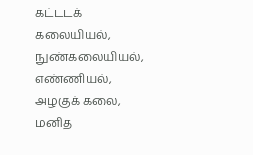கட்டடக் கலையியல், நுண்கலையியல், எண்ணியல், அழகுக் கலை, மனித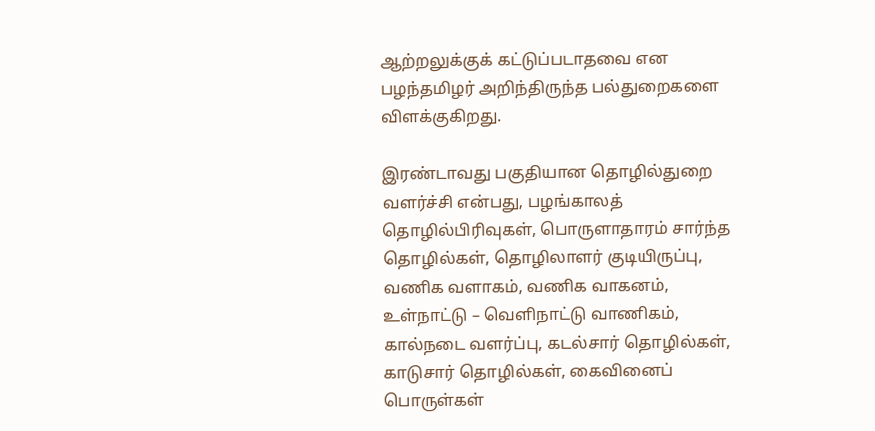ஆற்றலுக்குக் கட்டுப்படாதவை என பழந்தமிழர் அறிந்திருந்த பல்துறைகளை விளக்குகிறது.

இரண்டாவது பகுதியான தொழில்துறை வளர்ச்சி என்பது, பழங்காலத் தொழில்பிரிவுகள், பொருளாதாரம் சார்ந்த தொழில்கள், தொழிலாளர் குடியிருப்பு, வணிக வளாகம், வணிக வாகனம், உள்நாட்டு – வெளிநாட்டு வாணிகம், கால்நடை வளர்ப்பு, கடல்சார் தொழில்கள், காடுசார் தொழில்கள், கைவினைப் பொருள்கள்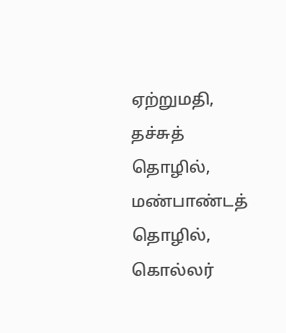ஏற்றுமதி, தச்சுத் தொழில், மண்பாண்டத் தொழில், கொல்லர்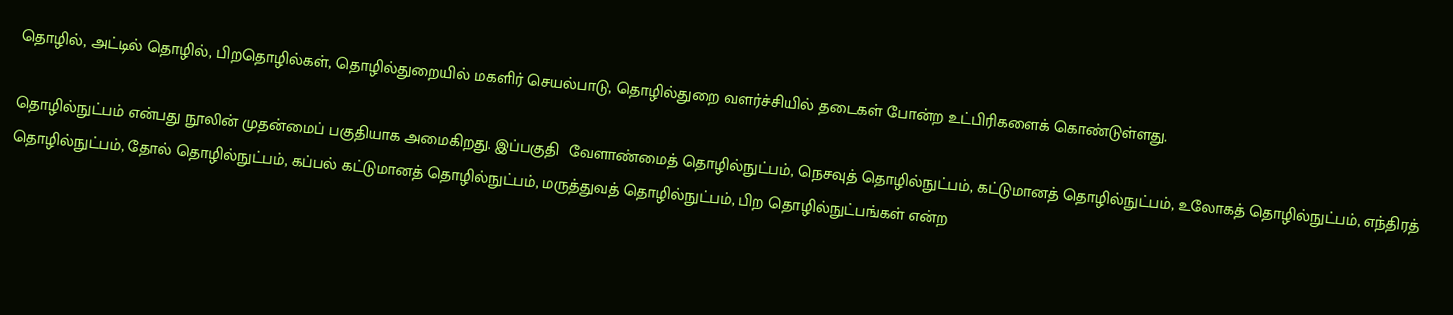தொழில், அட்டில் தொழில், பிறதொழில்கள், தொழில்துறையில் மகளிர் செயல்பாடு, தொழில்துறை வளர்ச்சியில் தடைகள் போன்ற உட்பிரிகளைக் கொண்டுள்ளது.

தொழில்நுட்பம் என்பது நூலின் முதன்மைப் பகுதியாக அமைகிறது. இப்பகுதி  வேளாண்மைத் தொழில்நுட்பம், நெசவுத் தொழில்நுட்பம், கட்டுமானத் தொழில்நுட்பம், உலோகத் தொழில்நுட்பம், எந்திரத் தொழில்நுட்பம், தோல் தொழில்நுட்பம், கப்பல் கட்டுமானத் தொழில்நுட்பம், மருத்துவத் தொழில்நுட்பம், பிற தொழில்நுட்பங்கள் என்ற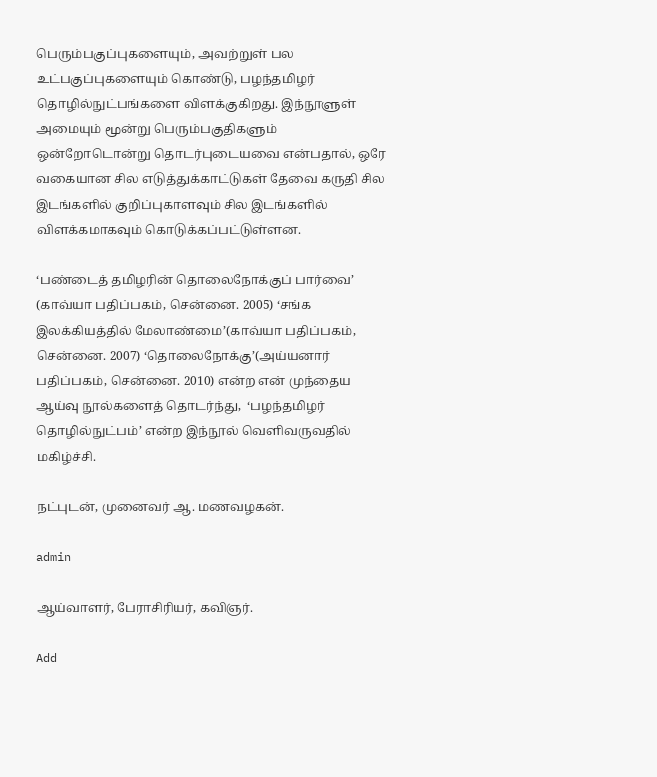பெரும்பகுப்புகளையும், அவற்றுள் பல உட்பகுப்புகளையும் கொண்டு, பழந்தமிழர் தொழில்நுட்பங்களை விளக்குகிறது. இந்நூளுள் அமையும் மூன்று பெரும்பகுதிகளும் ஒன்றோடொன்று தொடர்புடையவை என்பதால், ஒரே வகையான சில எடுத்துக்காட்டுகள் தேவை கருதி சில இடங்களில் குறிப்புகாளவும் சில இடங்களில் விளக்கமாகவும் கொடுக்கப்பட்டுள்ளன.

‘பண்டைத் தமிழரின் தொலைநோக்குப் பார்வை’  (காவ்யா பதிப்பகம், சென்னை. 2005) ‘சங்க இலக்கியத்தில் மேலாண்மை’(காவ்யா பதிப்பகம், சென்னை. 2007) ‘தொலைநோக்கு’(அய்யனார் பதிப்பகம், சென்னை. 2010) என்ற என் முந்தைய ஆய்வு நூல்களைத் தொடர்ந்து,  ‘பழந்தமிழர் தொழில்நுட்பம்’ என்ற இந்நூல் வெளிவருவதில் மகிழ்ச்சி.

நட்புடன், முனைவர் ஆ. மணவழகன்.

admin

ஆய்வாளர், பேராசிரியர், கவிஞர்.

Add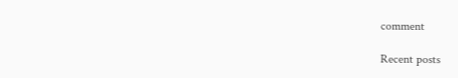comment

Recent posts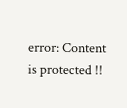error: Content is protected !!